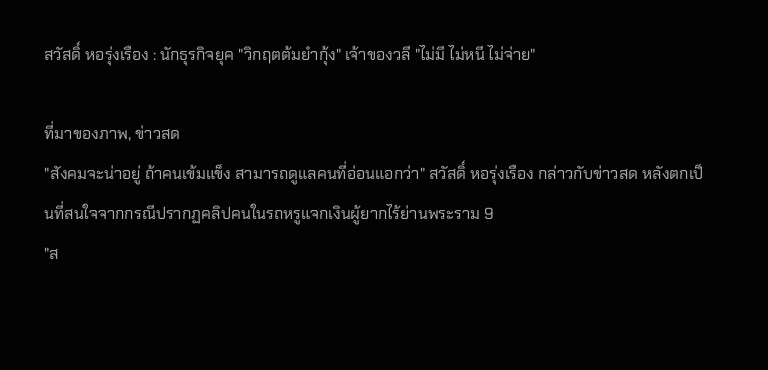สวัสดิ์ หอรุ่งเรือง : นักธุรกิจยุค "วิกฤตต้มยำกุ้ง" เจ้าของวลี "ไม่มี ไม่หนี ไม่จ่าย"

ที่มาของภาพ, ข่าวสด
"สังคมจะน่าอยู่ ถ้าคนเข้มแข็ง สามารถดูแลคนที่อ่อนแอกว่า" สวัสดิ์ หอรุ่งเรือง กล่าวกับข่าวสด หลังตกเป็นที่สนใจจากกรณีปรากฏคลิปคนในรถหรูแจกเงินผู้ยากไร้ย่านพระราม 9
"ส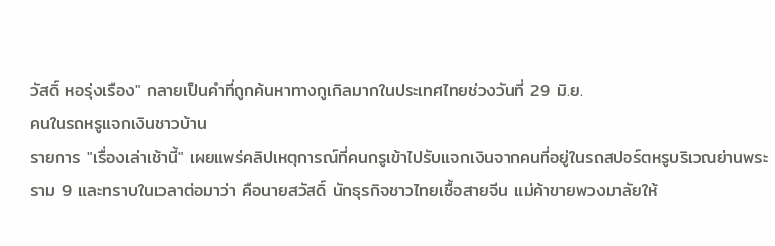วัสดิ์ หอรุ่งเรือง" กลายเป็นคำที่ถูกค้นหาทางกูเกิลมากในประเทศไทยช่วงวันที่ 29 มิ.ย.
คนในรถหรูแจกเงินชาวบ้าน
รายการ "เรื่องเล่าเช้านี้" เผยแพร่คลิปเหตุการณ์ที่คนกรูเข้าไปรับแจกเงินจากคนที่อยู่ในรถสปอร์ตหรูบริเวณย่านพระราม 9 และทราบในเวลาต่อมาว่า คือนายสวัสดิ์ นักธุรกิจชาวไทยเชื้อสายจีน แม่ค้าขายพวงมาลัยให้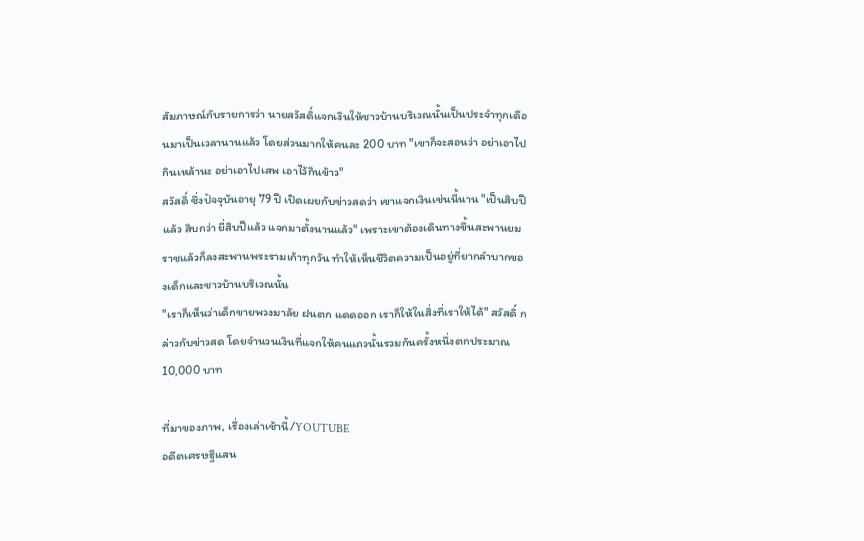สัมภาษณ์กับรายการว่า นายสวัสดิ์แจกเงินให้ชาวบ้านบริเวณนั้นเป็นประจำทุกเดือนมาเป็นเวลานานแล้ว โดยส่วนมากให้คนละ 200 บาท "เขาก็จะสอนว่า อย่าเอาไปกินเหล้านะ อย่าเอาไปเสพ เอาไว้กินข้าว"
สวัสดิ์ ซึ่งปัจจุบันอายุ 79 ปี เปิดเผยกับข่าวสดว่า เขาแจกเงินเช่นนี้นาน "เป็นสิบปีแล้ว สิบกว่า ยี่สิบปีแล้ว แจกมาตั้งนานแล้ว" เพราะเขาต้องเดินทางขึ้นสะพานยมราชแล้วก็ลงสะพานพระรามเก้าทุกวัน ทำให้เห็นชีวิตความเป็นอยู่ที่ยากลำบากของเด็กและชาวบ้านบริเวณนั้น
"เราก็เห็นว่าเด็กขายพวงมาลัย ฝนตก แดดออก เราก็ให้ในสิ่งที่เราให้ได้" สวัสดิ์ กล่าวกับข่าวสด โดยจำนวนเงินที่แจกให้คนแถวนั้นรวมกันครั้งหนึ่งตกประมาณ 10,000 บาท

ที่มาของภาพ, เรื่องเล่าเช้านี้/YOUTUBE
อดีตเศรษฐีแสน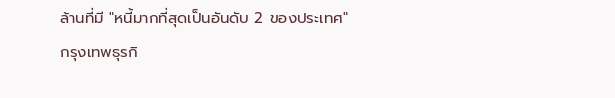ล้านที่มี "หนี้มากที่สุดเป็นอันดับ 2 ของประเทศ"
กรุงเทพธุรกิ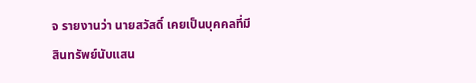จ รายงานว่า นายสวัสดิ์ เคยเป็นบุคคลที่มีสินทรัพย์นับแสน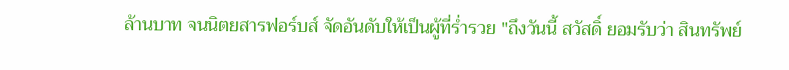ล้านบาท จนนิตยสารฟอร์บส์ จัดอันดับให้เป็นผู้ที่ร่ำรวย "ถึงวันนี้ สวัสดิ์ ยอมรับว่า สินทรัพย์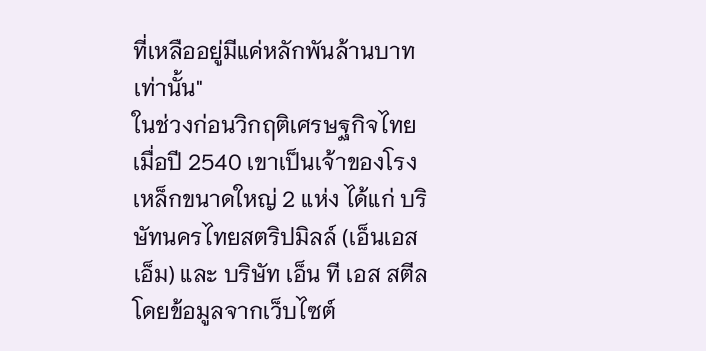ที่เหลืออยู่มีแค่หลักพันล้านบาทเท่านั้น"
ในช่วงก่อนวิกฤติเศรษฐกิจไทยเมื่อปี 2540 เขาเป็นเจ้าของโรงเหล็กขนาดใหญ่ 2 แห่ง ได้แก่ บริษัทนครไทยสตริปมิลล์ (เอ็นเอสเอ็ม) และ บริษัท เอ็น ที เอส สตีล โดยข้อมูลจากเว็บไซต์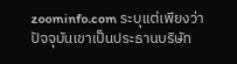zoominfo.com ระบุแต่เพียงว่า ปัจจุบันเขาเป็นประธานบริษัท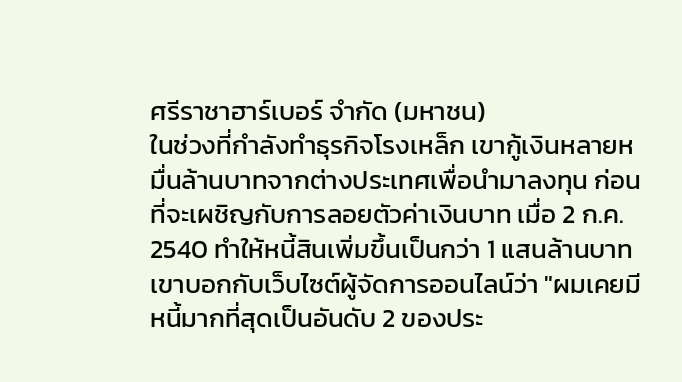ศรีราชาฮาร์เบอร์ จำกัด (มหาชน)
ในช่วงที่กำลังทำธุรกิจโรงเหล็ก เขากู้เงินหลายหมื่นล้านบาทจากต่างประเทศเพื่อนำมาลงทุน ก่อนที่จะเผชิญกับการลอยตัวค่าเงินบาท เมื่อ 2 ก.ค. 2540 ทำให้หนี้สินเพิ่มขึ้นเป็นกว่า 1 แสนล้านบาท
เขาบอกกับเว็บไซต์ผู้จัดการออนไลน์ว่า "ผมเคยมีหนี้มากที่สุดเป็นอันดับ 2 ของประ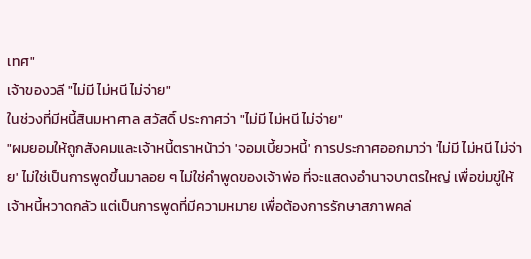เทศ"
เจ้าของวลี "ไม่มี ไม่หนี ไม่จ่าย"
ในช่วงที่มีหนี้สินมหาศาล สวัสดิ์ ประกาศว่า "ไม่มี ไม่หนี ไม่จ่าย"
"ผมยอมให้ถูกสังคมและเจ้าหนี้ตราหน้าว่า 'จอมเบี้ยวหนี้' การประกาศออกมาว่า 'ไม่มี ไม่หนี ไม่จ่าย' ไม่ใช่เป็นการพูดขึ้นมาลอย ๆ ไม่ใช่คำพูดของเจ้าพ่อ ที่จะแสดงอำนาจบาตรใหญ่ เพื่อข่มขู่ให้เจ้าหนี้หวาดกลัว แต่เป็นการพูดที่มีความหมาย เพื่อต้องการรักษาสภาพคล่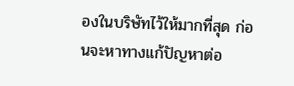องในบริษัทไว้ให้มากที่สุด ก่อนจะหาทางแก้ปัญหาต่อ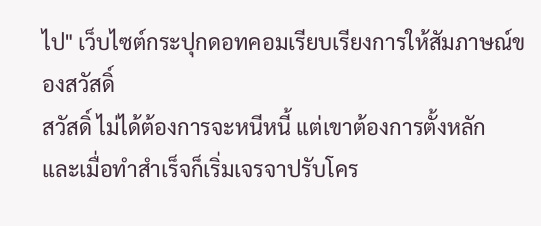ไป" เว็บไซต์กระปุกดอทคอมเรียบเรียงการให้สัมภาษณ์ของสวัสดิ์
สวัสดิ์ ไม่ได้ต้องการจะหนีหนี้ แต่เขาต้องการตั้งหลัก และเมื่อทำสำเร็จก็เริ่มเจรจาปรับโคร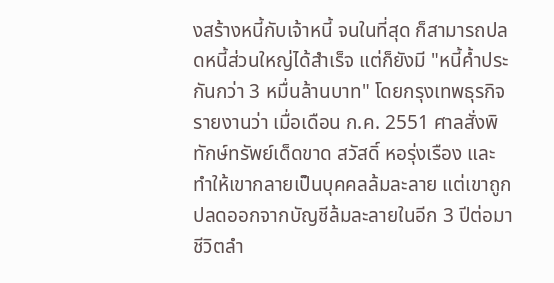งสร้างหนี้กับเจ้าหนี้ จนในที่สุด ก็สามารถปลดหนี้ส่วนใหญ่ได้สำเร็จ แต่ก็ยังมี "หนี้ค้ำประกันกว่า 3 หมื่นล้านบาท" โดยกรุงเทพธุรกิจรายงานว่า เมื่อเดือน ก.ค. 2551 ศาลสั่งพิทักษ์ทรัพย์เด็ดขาด สวัสดิ์ หอรุ่งเรือง และทำให้เขากลายเป็นบุคคลล้มละลาย แต่เขาถูกปลดออกจากบัญชีล้มละลายในอีก 3 ปีต่อมา
ชีวิตลำ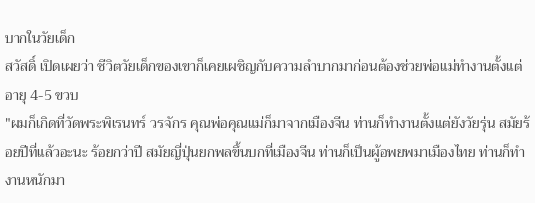บากในวัยเด็ก
สวัสดิ์ เปิดเผยว่า ชีวิตวัยเด็กของเขาก็เคยเผชิญกับความลำบากมาก่อนต้องช่วยพ่อแม่ทำงานตั้งแต่อายุ 4-5 ขวบ
"ผมก็เกิดที่วัดพระพิเรนทร์ วรจักร คุณพ่อคุณแม่ก็มาจากเมืองจีน ท่านก็ทำงานตั้งแต่ยังวัยรุ่น สมัยร้อยปีที่แล้วอะนะ ร้อยกว่าปี สมัยญี่ปุ่นยกพลขึ้นบกที่เมืองจีน ท่านก็เป็นผู้อพยพมาเมืองไทย ท่านก็ทำงานหนักมา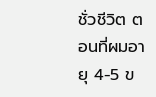ชั่วชีวิต ตอนที่ผมอายุ 4-5 ข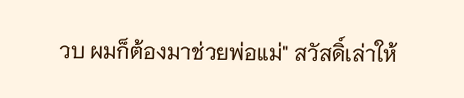วบ ผมก็ต้องมาช่วยพ่อแม่" สวัสดิ์เล่าให้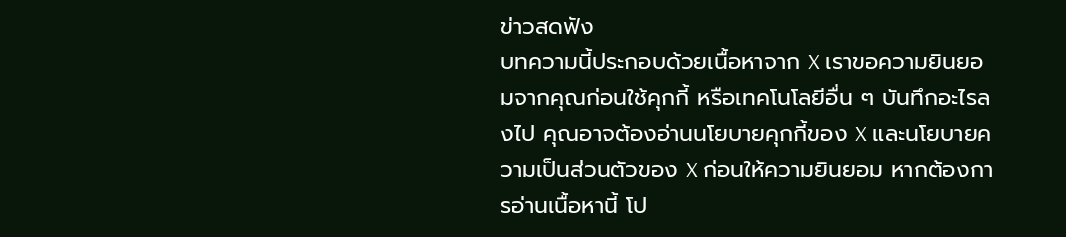ข่าวสดฟัง
บทความนี้ประกอบด้วยเนื้อหาจาก X เราขอความยินยอมจากคุณก่อนใช้คุกกี้ หรือเทคโนโลยีอื่น ๆ บันทึกอะไรลงไป คุณอาจต้องอ่านนโยบายคุกกี้ของ X และนโยบายความเป็นส่วนตัวของ X ก่อนให้ความยินยอม หากต้องการอ่านเนื้อหานี้ โป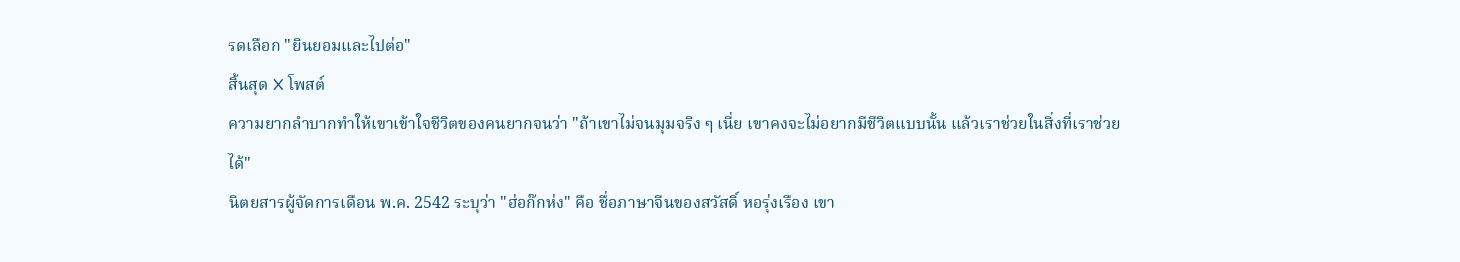รดเลือก "ยินยอมและไปต่อ"
สิ้นสุด X โพสต์
ความยากลำบากทำให้เขาเข้าใจชีวิตของคนยากจนว่า "ถ้าเขาไม่จนมุมจริง ๆ เนี่ย เขาคงจะไม่อยากมีชีวิตแบบนั้น แล้วเราช่วยในสิ่งที่เราช่วยได้"
นิตยสารผู้จัดการเดือน พ.ค. 2542 ระบุว่า "ฮ่อก๊กห่ง" คือ ชื่อภาษาจีนของสวัสดิ์ หอรุ่งเรือง เขา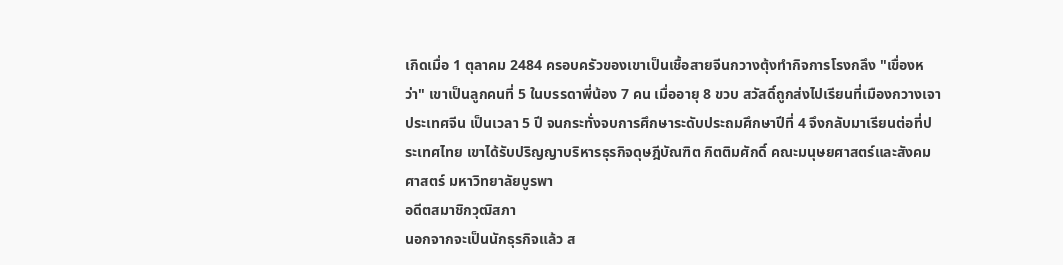เกิดเมื่อ 1 ตุลาคม 2484 ครอบครัวของเขาเป็นเชื้อสายจีนกวางตุ้งทำกิจการโรงกลึง "เขื่องหว่า" เขาเป็นลูกคนที่ 5 ในบรรดาพี่น้อง 7 คน เมื่ออายุ 8 ขวบ สวัสดิ์ถูกส่งไปเรียนที่เมืองกวางเจา ประเทศจีน เป็นเวลา 5 ปี จนกระทั่งจบการศึกษาระดับประถมศึกษาปีที่ 4 จึงกลับมาเรียนต่อที่ประเทศไทย เขาได้รับปริญญาบริหารธุรกิจดุษฎีบัณฑิต กิตติมศักดิ์ คณะมนุษยศาสตร์และสังคมศาสตร์ มหาวิทยาลัยบูรพา
อดีตสมาชิกวุฒิสภา
นอกจากจะเป็นนักธุรกิจแล้ว ส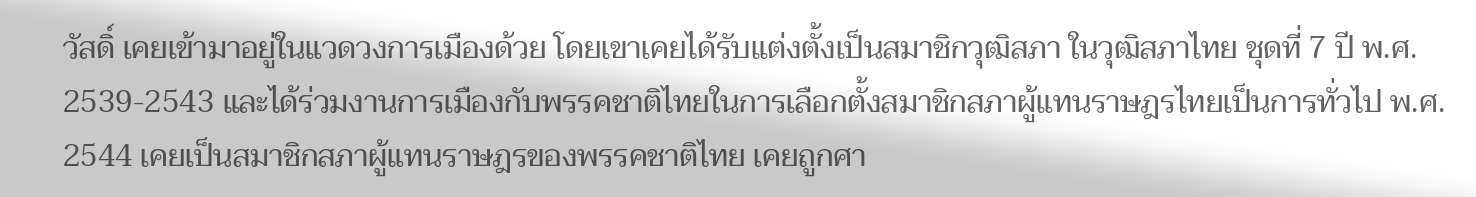วัสดิ์ เคยเข้ามาอยู่ในแวดวงการเมืองด้วย โดยเขาเคยได้รับแต่งตั้งเป็นสมาชิกวุฒิสภา ในวุฒิสภาไทย ชุดที่ 7 ปี พ.ศ. 2539-2543 และได้ร่วมงานการเมืองกับพรรคชาติไทยในการเลือกตั้งสมาชิกสภาผู้แทนราษฎรไทยเป็นการทั่วไป พ.ศ. 2544 เคยเป็นสมาชิกสภาผู้แทนราษฎรของพรรคชาติไทย เคยถูกศา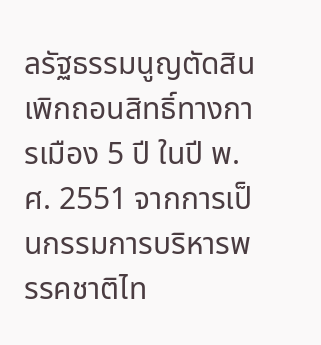ลรัฐธรรมนูญตัดสินเพิกถอนสิทธิ์ทางการเมือง 5 ปี ในปี พ.ศ. 2551 จากการเป็นกรรมการบริหารพรรคชาติไท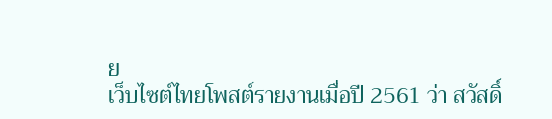ย
เว็บไซต์ไทยโพสต์รายงานเมื่อปี 2561 ว่า สวัสดิ์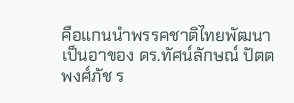คือแกนนำพรรคชาติไทยพัฒนา เป็นอาของ ดร.ทัศน์ลักษณ์ ปัตตพงศ์ภัช ร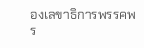องเลขาธิการพรรคพร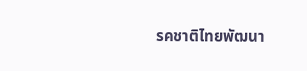รคชาติไทยพัฒนา